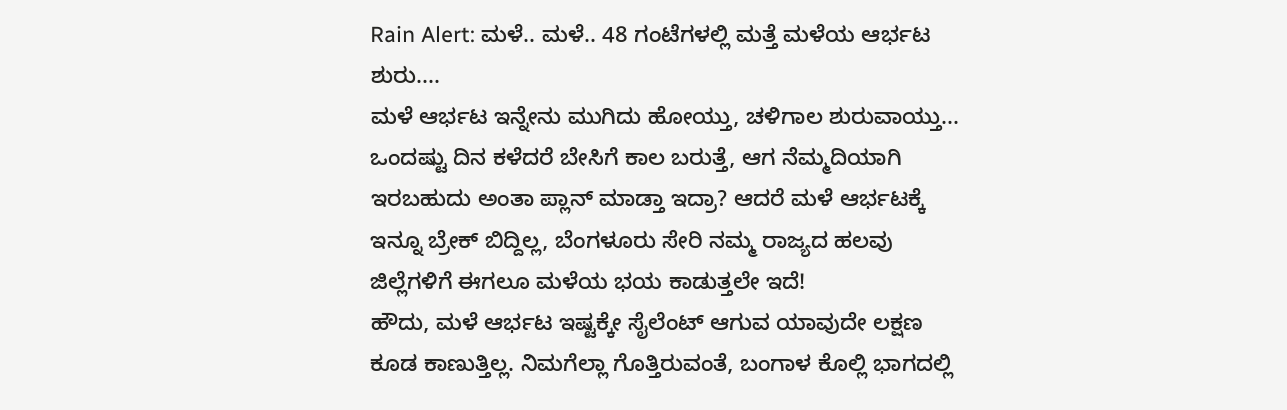Rain Alert: ಮಳೆ.. ಮಳೆ.. 48 ಗಂಟೆಗಳಲ್ಲಿ ಮತ್ತೆ ಮಳೆಯ ಆರ್ಭಟ ಶುರು....
ಮಳೆ ಆರ್ಭಟ ಇನ್ನೇನು ಮುಗಿದು ಹೋಯ್ತು, ಚಳಿಗಾಲ ಶುರುವಾಯ್ತು... ಒಂದಷ್ಟು ದಿನ ಕಳೆದರೆ ಬೇಸಿಗೆ ಕಾಲ ಬರುತ್ತೆ, ಆಗ ನೆಮ್ಮದಿಯಾಗಿ ಇರಬಹುದು ಅಂತಾ ಪ್ಲಾನ್ ಮಾಡ್ತಾ ಇದ್ರಾ? ಆದರೆ ಮಳೆ ಆರ್ಭಟಕ್ಕೆ ಇನ್ನೂ ಬ್ರೇಕ್ ಬಿದ್ದಿಲ್ಲ, ಬೆಂಗಳೂರು ಸೇರಿ ನಮ್ಮ ರಾಜ್ಯದ ಹಲವು ಜಿಲ್ಲೆಗಳಿಗೆ ಈಗಲೂ ಮಳೆಯ ಭಯ ಕಾಡುತ್ತಲೇ ಇದೆ!
ಹೌದು, ಮಳೆ ಆರ್ಭಟ ಇಷ್ಟಕ್ಕೇ ಸೈಲೆಂಟ್ ಆಗುವ ಯಾವುದೇ ಲಕ್ಷಣ ಕೂಡ ಕಾಣುತ್ತಿಲ್ಲ. ನಿಮಗೆಲ್ಲಾ ಗೊತ್ತಿರುವಂತೆ, ಬಂಗಾಳ ಕೊಲ್ಲಿ ಭಾಗದಲ್ಲಿ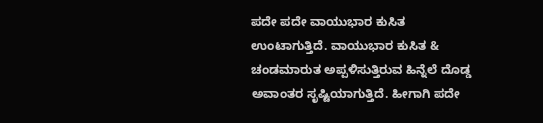ಪದೇ ಪದೇ ವಾಯುಭಾರ ಕುಸಿತ ಉಂಟಾಗುತ್ತಿದೆ. ವಾಯುಭಾರ ಕುಸಿತ & ಚಂಡಮಾರುತ ಅಪ್ಪಳಿಸುತ್ತಿರುವ ಹಿನ್ನೆಲೆ ದೊಡ್ಡ ಅವಾಂತರ ಸೃಷ್ಟಿಯಾಗುತ್ತಿದೆ. ಹೀಗಾಗಿ ಪದೇ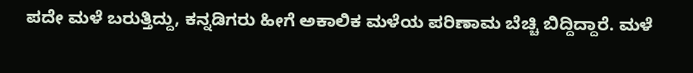ಪದೇ ಮಳೆ ಬರುತ್ತಿದ್ದು, ಕನ್ನಡಿಗರು ಹೀಗೆ ಅಕಾಲಿಕ ಮಳೆಯ ಪರಿಣಾಮ ಬೆಚ್ಚಿ ಬಿದ್ದಿದ್ದಾರೆ. ಮಳೆ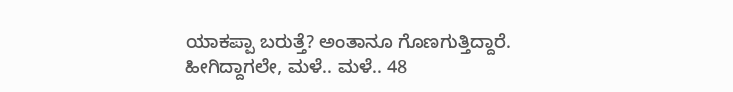ಯಾಕಪ್ಪಾ ಬರುತ್ತೆ? ಅಂತಾನೂ ಗೊಣಗುತ್ತಿದ್ದಾರೆ. ಹೀಗಿದ್ದಾಗಲೇ, ಮಳೆ.. ಮಳೆ.. 48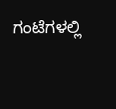ಗಂಟೆಗಳಲ್ಲಿ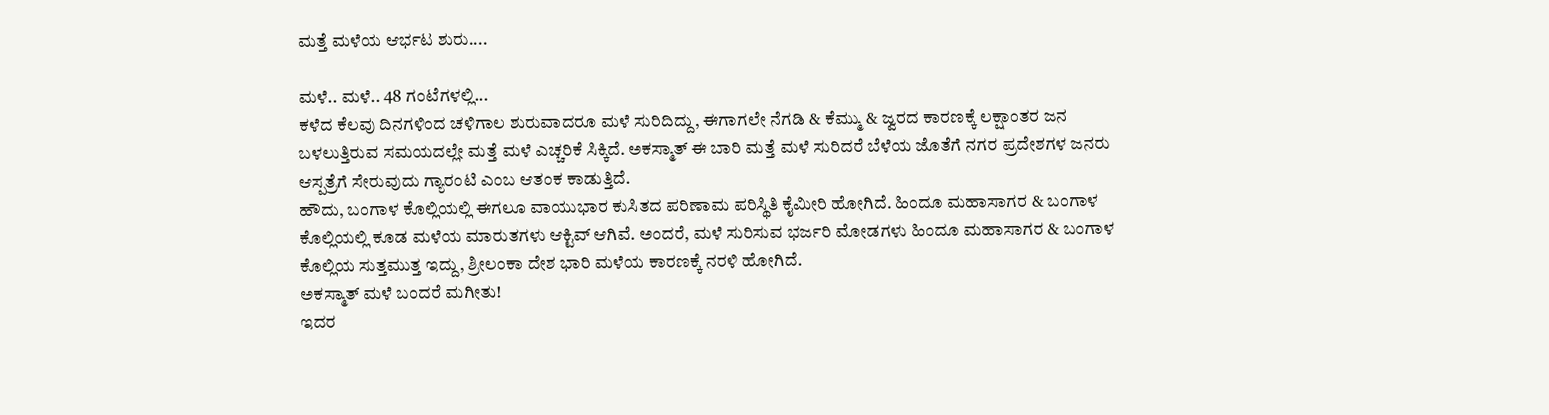ಮತ್ತೆ ಮಳೆಯ ಆರ್ಭಟ ಶುರು....

ಮಳೆ.. ಮಳೆ.. 48 ಗಂಟೆಗಳಲ್ಲಿ...
ಕಳೆದ ಕೆಲವು ದಿನಗಳಿಂದ ಚಳಿಗಾಲ ಶುರುವಾದರೂ ಮಳೆ ಸುರಿದಿದ್ದು, ಈಗಾಗಲೇ ನೆಗಡಿ & ಕೆಮ್ಮು & ಜ್ವರದ ಕಾರಣಕ್ಕೆ ಲಕ್ಷಾಂತರ ಜನ ಬಳಲುತ್ತಿರುವ ಸಮಯದಲ್ಲೇ ಮತ್ತೆ ಮಳೆ ಎಚ್ಚರಿಕೆ ಸಿಕ್ಕಿದೆ. ಅಕಸ್ಮಾತ್ ಈ ಬಾರಿ ಮತ್ತೆ ಮಳೆ ಸುರಿದರೆ ಬೆಳೆಯ ಜೊತೆಗೆ ನಗರ ಪ್ರದೇಶಗಳ ಜನರು ಆಸ್ಪತ್ರೆಗೆ ಸೇರುವುದು ಗ್ಯಾರಂಟಿ ಎಂಬ ಆತಂಕ ಕಾಡುತ್ತಿದೆ.
ಹೌದು, ಬಂಗಾಳ ಕೊಲ್ಲಿಯಲ್ಲಿ ಈಗಲೂ ವಾಯುಭಾರ ಕುಸಿತದ ಪರಿಣಾಮ ಪರಿಸ್ಥಿತಿ ಕೈಮೀರಿ ಹೋಗಿದೆ. ಹಿಂದೂ ಮಹಾಸಾಗರ & ಬಂಗಾಳ ಕೊಲ್ಲಿಯಲ್ಲಿ ಕೂಡ ಮಳೆಯ ಮಾರುತಗಳು ಆಕ್ಟಿವ್ ಆಗಿವೆ. ಅಂದರೆ, ಮಳೆ ಸುರಿಸುವ ಭರ್ಜರಿ ಮೋಡಗಳು ಹಿಂದೂ ಮಹಾಸಾಗರ & ಬಂಗಾಳ ಕೊಲ್ಲಿಯ ಸುತ್ತಮುತ್ತ ಇದ್ದು, ಶ್ರೀಲಂಕಾ ದೇಶ ಭಾರಿ ಮಳೆಯ ಕಾರಣಕ್ಕೆ ನರಳಿ ಹೋಗಿದೆ.
ಅಕಸ್ಮಾತ್ ಮಳೆ ಬಂದರೆ ಮಗೀತು!
ಇದರ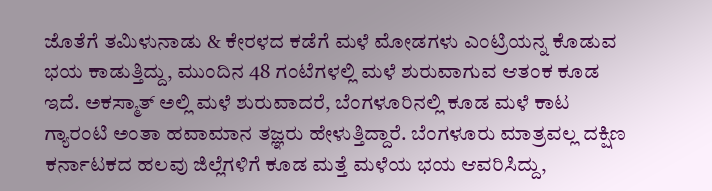ಜೊತೆಗೆ ತಮಿಳುನಾಡು & ಕೇರಳದ ಕಡೆಗೆ ಮಳೆ ಮೋಡಗಳು ಎಂಟ್ರಿಯನ್ನ ಕೊಡುವ ಭಯ ಕಾಡುತ್ತಿದ್ದು, ಮುಂದಿನ 48 ಗಂಟೆಗಳಲ್ಲಿ ಮಳೆ ಶುರುವಾಗುವ ಆತಂಕ ಕೂಡ ಇದೆ. ಅಕಸ್ಮಾತ್ ಅಲ್ಲಿ ಮಳೆ ಶುರುವಾದರೆ, ಬೆಂಗಳೂರಿನಲ್ಲಿ ಕೂಡ ಮಳೆ ಕಾಟ ಗ್ಯಾರಂಟಿ ಅಂತಾ ಹವಾಮಾನ ತಜ್ಞರು ಹೇಳುತ್ತಿದ್ದಾರೆ. ಬೆಂಗಳೂರು ಮಾತ್ರವಲ್ಲ ದಕ್ಷಿಣ ಕರ್ನಾಟಕದ ಹಲವು ಜಿಲ್ಲೆಗಳಿಗೆ ಕೂಡ ಮತ್ತೆ ಮಳೆಯ ಭಯ ಆವರಿಸಿದ್ದು,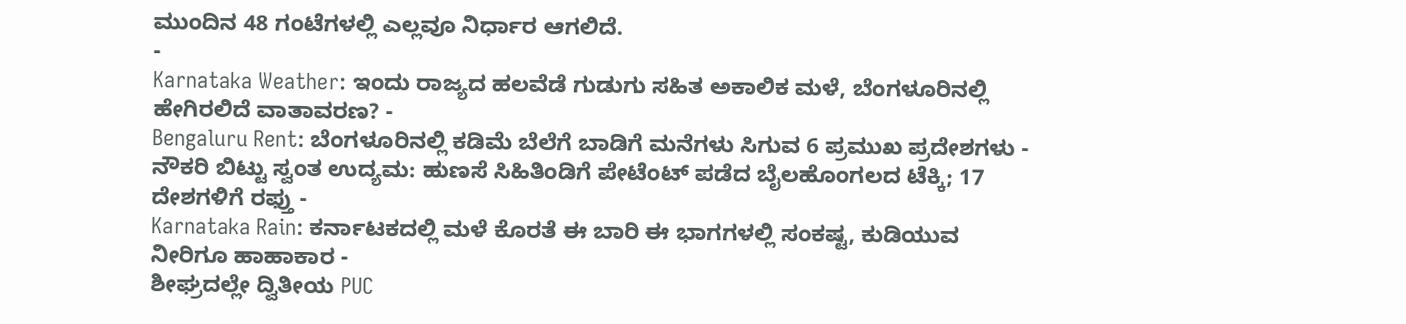ಮುಂದಿನ 48 ಗಂಟೆಗಳಲ್ಲಿ ಎಲ್ಲವೂ ನಿರ್ಧಾರ ಆಗಲಿದೆ.
-
Karnataka Weather: ಇಂದು ರಾಜ್ಯದ ಹಲವೆಡೆ ಗುಡುಗು ಸಹಿತ ಅಕಾಲಿಕ ಮಳೆ, ಬೆಂಗಳೂರಿನಲ್ಲಿ ಹೇಗಿರಲಿದೆ ವಾತಾವರಣ? -
Bengaluru Rent: ಬೆಂಗಳೂರಿನಲ್ಲಿ ಕಡಿಮೆ ಬೆಲೆಗೆ ಬಾಡಿಗೆ ಮನೆಗಳು ಸಿಗುವ 6 ಪ್ರಮುಖ ಪ್ರದೇಶಗಳು -
ನೌಕರಿ ಬಿಟ್ಟು ಸ್ವಂತ ಉದ್ಯಮ: ಹುಣಸೆ ಸಿಹಿತಿಂಡಿಗೆ ಪೇಟೆಂಟ್ ಪಡೆದ ಬೈಲಹೊಂಗಲದ ಟೆಕ್ಕಿ; 17 ದೇಶಗಳಿಗೆ ರಫ್ತು -
Karnataka Rain: ಕರ್ನಾಟಕದಲ್ಲಿ ಮಳೆ ಕೊರತೆ ಈ ಬಾರಿ ಈ ಭಾಗಗಳಲ್ಲಿ ಸಂಕಷ್ಟ, ಕುಡಿಯುವ ನೀರಿಗೂ ಹಾಹಾಕಾರ -
ಶೀಘ್ರದಲ್ಲೇ ದ್ವಿತೀಯ PUC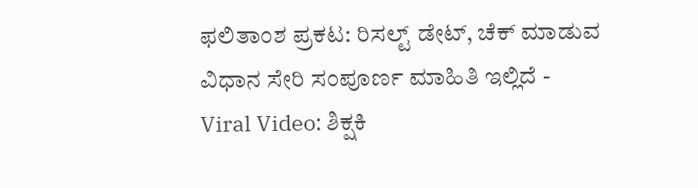ಫಲಿತಾಂಶ ಪ್ರಕಟ: ರಿಸಲ್ಟ್ ಡೇಟ್, ಚೆಕ್ ಮಾಡುವ ವಿಧಾನ ಸೇರಿ ಸಂಪೂರ್ಣ ಮಾಹಿತಿ ಇಲ್ಲಿದೆ -
Viral Video: ಶಿಕ್ಷಕಿ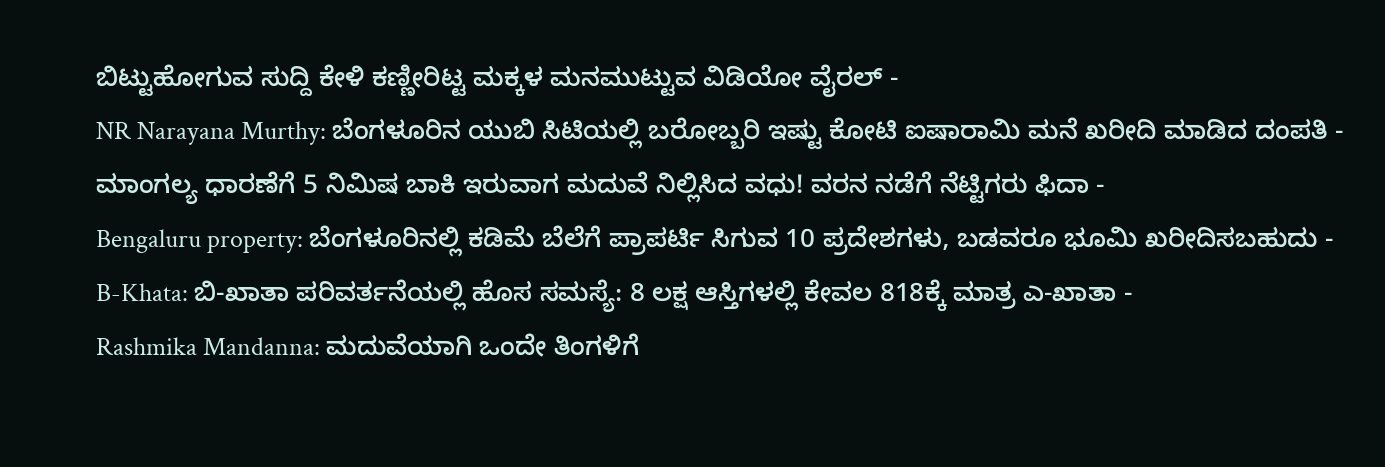ಬಿಟ್ಟುಹೋಗುವ ಸುದ್ದಿ ಕೇಳಿ ಕಣ್ಣೀರಿಟ್ಟ ಮಕ್ಕಳ ಮನಮುಟ್ಟುವ ವಿಡಿಯೋ ವೈರಲ್ -
NR Narayana Murthy: ಬೆಂಗಳೂರಿನ ಯುಬಿ ಸಿಟಿಯಲ್ಲಿ ಬರೋಬ್ಬರಿ ಇಷ್ಟು ಕೋಟಿ ಐಷಾರಾಮಿ ಮನೆ ಖರೀದಿ ಮಾಡಿದ ದಂಪತಿ -
ಮಾಂಗಲ್ಯ ಧಾರಣೆಗೆ 5 ನಿಮಿಷ ಬಾಕಿ ಇರುವಾಗ ಮದುವೆ ನಿಲ್ಲಿಸಿದ ವಧು! ವರನ ನಡೆಗೆ ನೆಟ್ಟಿಗರು ಫಿದಾ -
Bengaluru property: ಬೆಂಗಳೂರಿನಲ್ಲಿ ಕಡಿಮೆ ಬೆಲೆಗೆ ಪ್ರಾಪರ್ಟಿ ಸಿಗುವ 10 ಪ್ರದೇಶಗಳು, ಬಡವರೂ ಭೂಮಿ ಖರೀದಿಸಬಹುದು -
B-Khata: ಬಿ-ಖಾತಾ ಪರಿವರ್ತನೆಯಲ್ಲಿ ಹೊಸ ಸಮಸ್ಯೆ: 8 ಲಕ್ಷ ಆಸ್ತಿಗಳಲ್ಲಿ ಕೇವಲ 818ಕ್ಕೆ ಮಾತ್ರ ಎ-ಖಾತಾ -
Rashmika Mandanna: ಮದುವೆಯಾಗಿ ಒಂದೇ ತಿಂಗಳಿಗೆ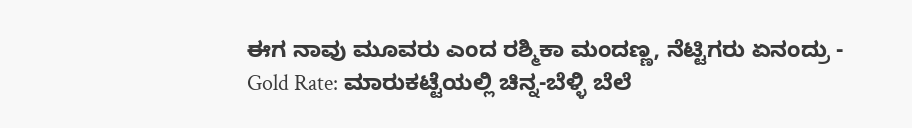ಈಗ ನಾವು ಮೂವರು ಎಂದ ರಶ್ಮಿಕಾ ಮಂದಣ್ಣ, ನೆಟ್ಟಿಗರು ಏನಂದ್ರು -
Gold Rate: ಮಾರುಕಟ್ಟೆಯಲ್ಲಿ ಚಿನ್ನ-ಬೆಳ್ಳಿ ಬೆಲೆ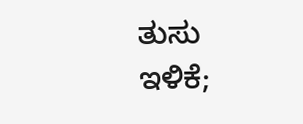ತುಸು ಇಳಿಕೆ;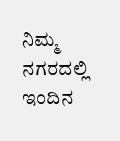ನಿಮ್ಮ ನಗರದಲ್ಲಿ ಇಂದಿನ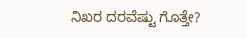ನಿಖರ ದರವೆಷ್ಟು ಗೊತ್ತೇ?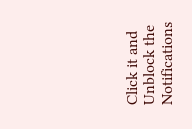Click it and Unblock the Notifications